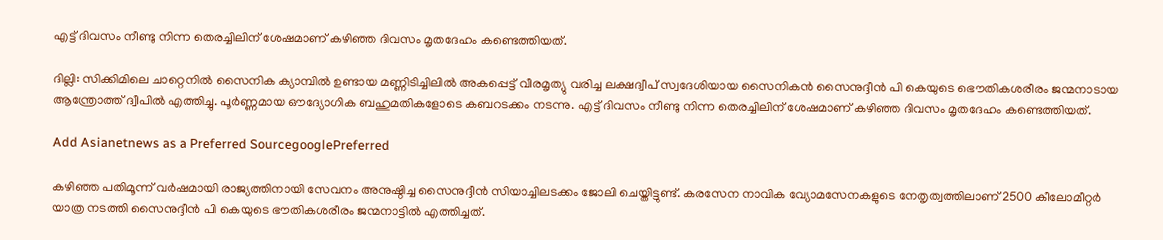എട്ട് ദിവസം നീണ്ടു നിന്ന തെരച്ചിലിന് ശേഷമാണ് കഴിഞ്ഞ ദിവസം മൃതദേഹം കണ്ടെത്തിയത്.

ദില്ലി: സിക്കിമിലെ ചാറ്റെനില്‍ സൈനിക ക്യാമ്പില്‍ ഉണ്ടായ മണ്ണിടിച്ചിലില്‍ അകപ്പെട്ട് വീരമൃത്യു വരിച്ച ലക്ഷദ്വീപ് സ്വദേശിയായ സൈനികൻ സൈനുദ്ദീന്‍ പി കെയുടെ ഭൌതികശരീരം ജന്മനാടായ ആന്ത്രോത്ത് ദ്വീപിൽ എത്തിച്ചു. പൂർണ്ണമായ ഔദ്യോഗിക ബഹുമതികളോടെ കബറടക്കം നടന്നു. എട്ട് ദിവസം നീണ്ടു നിന്ന തെരച്ചിലിന് ശേഷമാണ് കഴിഞ്ഞ ദിവസം മൃതദേഹം കണ്ടെത്തിയത്.

Add Asianetnews as a Preferred SourcegooglePreferred

കഴിഞ്ഞ പതിമൂന്ന് വർഷമായി രാജ്യത്തിനായി സേവനം അനുഷ്ഠിച്ച സൈനുദ്ദീന്‍ സിയാച്ചിലടക്കം ജോലി ചെയ്തിട്ടുണ്ട്. കരസേന നാവിക വ്യോമസേനകളുടെ നേതൃത്വത്തിലാണ് 2500 കീലോമീറ്റർ യാത്ര നടത്തി സൈനുദ്ദീന്‍ പി കെയുടെ ഭൗതികശരീരം ജന്മനാട്ടിൽ എത്തിച്ചത്.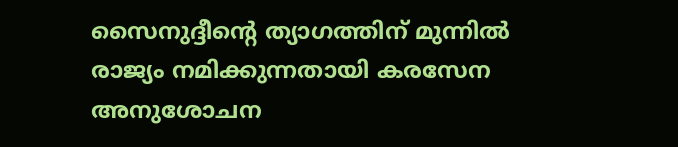സൈനുദ്ദീന്റെ ത്യാഗത്തിന് മുന്നിൽ രാജ്യം നമിക്കുന്നതായി കരസേന അനുശോചന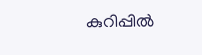കുറിപ്പിൽ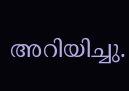അറിയിച്ചു.